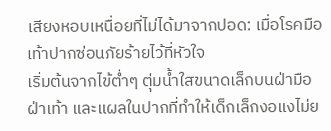เสียงหอบเหนื่อยที่ไม่ได้มาจากปอด: เมื่อโรคมือเท้าปากซ่อนภัยร้ายไว้ที่หัวใจ
เริ่มต้นจากไข้ต่ำๆ ตุ่มน้ำใสขนาดเล็กบนฝ่ามือ ฝ่าเท้า และแผลในปากที่ทำให้เด็กเล็กงอแงไม่ย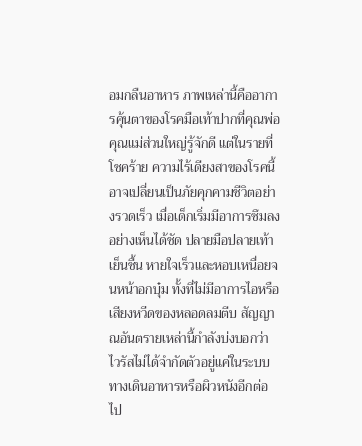อมกลืนอาหาร ภาพเหล่านี้คืออาการคุ้นตาของโรคมือเท้าปากที่คุณพ่อคุณแม่ส่วนใหญ่รู้จักดี แต่ในรายที่โชคร้าย ความไร้เดียงสาของโรคนี้อาจเปลี่ยนเป็นภัยคุกคามชีวิตอย่างรวดเร็ว เมื่อเด็กเริ่มมีอาการซึมลงอย่างเห็นได้ชัด ปลายมือปลายเท้าเย็นชื้น หายใจเร็วและหอบเหนื่อยจนหน้าอกบุ๋ม ทั้งที่ไม่มีอาการไอหรือเสียงหวีดของหลอดลมตีบ สัญญาณอันตรายเหล่านี้กำลังบ่งบอกว่า ไวรัสไม่ได้จำกัดตัวอยู่แค่ในระบบทางเดินอาหารหรือผิวหนังอีกต่อไป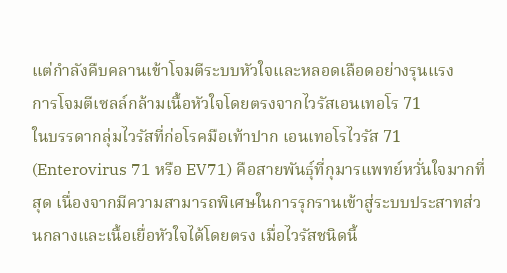แต่กำลังคืบคลานเข้าโจมตีระบบหัวใจและหลอดเลือดอย่างรุนแรง
การโจมตีเซลล์กล้ามเนื้อหัวใจโดยตรงจากไวรัสเอนเทอโร 71
ในบรรดากลุ่มไวรัสที่ก่อโรคมือเท้าปาก เอนเทอโรไวรัส 71 (Enterovirus 71 หรือ EV71) คือสายพันธุ์ที่กุมารแพทย์หวั่นใจมากที่สุด เนื่องจากมีความสามารถพิเศษในการรุกรานเข้าสู่ระบบประสาทส่วนกลางและเนื้อเยื่อหัวใจได้โดยตรง เมื่อไวรัสชนิดนี้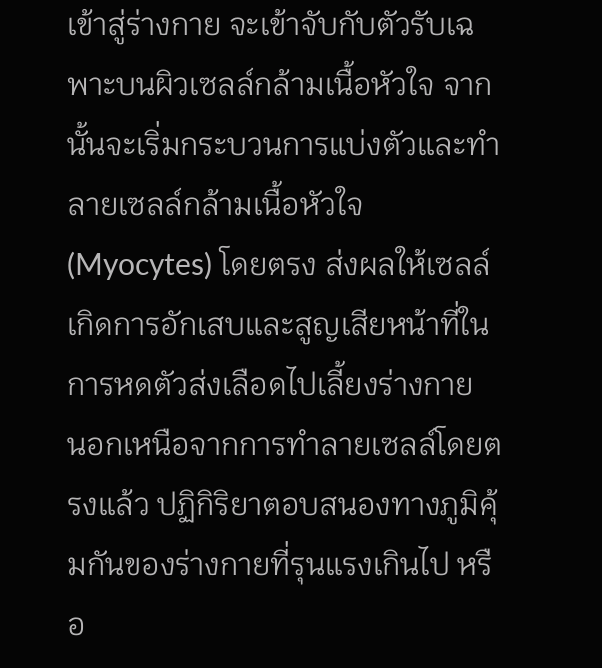เข้าสู่ร่างกาย จะเข้าจับกับตัวรับเฉพาะบนผิวเซลล์กล้ามเนื้อหัวใจ จากนั้นจะเริ่มกระบวนการแบ่งตัวและทำลายเซลล์กล้ามเนื้อหัวใจ (Myocytes) โดยตรง ส่งผลให้เซลล์เกิดการอักเสบและสูญเสียหน้าที่ในการหดตัวส่งเลือดไปเลี้ยงร่างกาย
นอกเหนือจากการทำลายเซลล์โดยตรงแล้ว ปฏิกิริยาตอบสนองทางภูมิคุ้มกันของร่างกายที่รุนแรงเกินไป หรือ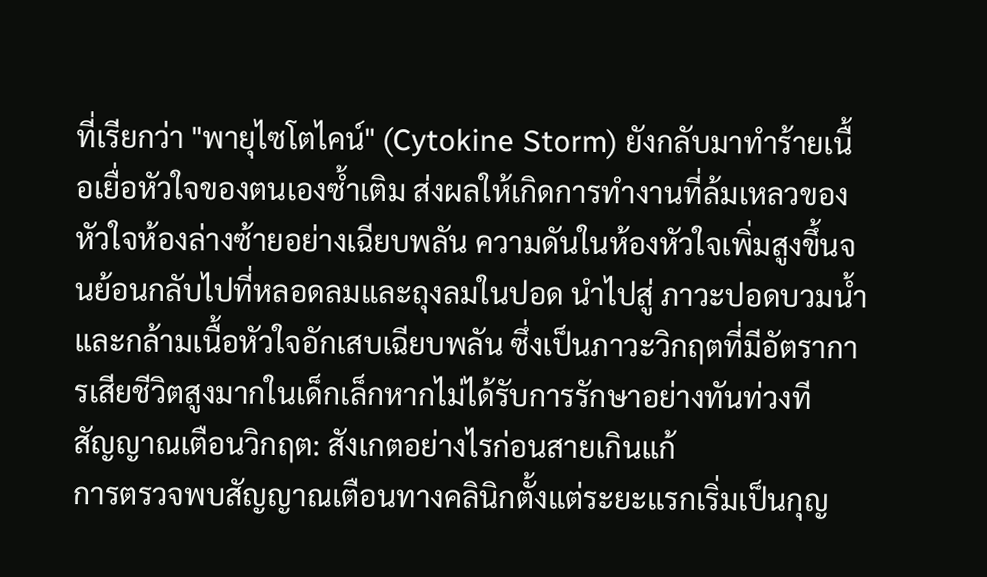ที่เรียกว่า "พายุไซโตไคน์" (Cytokine Storm) ยังกลับมาทำร้ายเนื้อเยื่อหัวใจของตนเองซ้ำเติม ส่งผลให้เกิดการทำงานที่ล้มเหลวของหัวใจห้องล่างซ้ายอย่างเฉียบพลัน ความดันในห้องหัวใจเพิ่มสูงขึ้นจนย้อนกลับไปที่หลอดลมและถุงลมในปอด นำไปสู่ ภาวะปอดบวมน้ำและกล้ามเนื้อหัวใจอักเสบเฉียบพลัน ซึ่งเป็นภาวะวิกฤตที่มีอัตราการเสียชีวิตสูงมากในเด็กเล็กหากไม่ได้รับการรักษาอย่างทันท่วงที
สัญญาณเตือนวิกฤต: สังเกตอย่างไรก่อนสายเกินแก้
การตรวจพบสัญญาณเตือนทางคลินิกตั้งแต่ระยะแรกเริ่มเป็นกุญ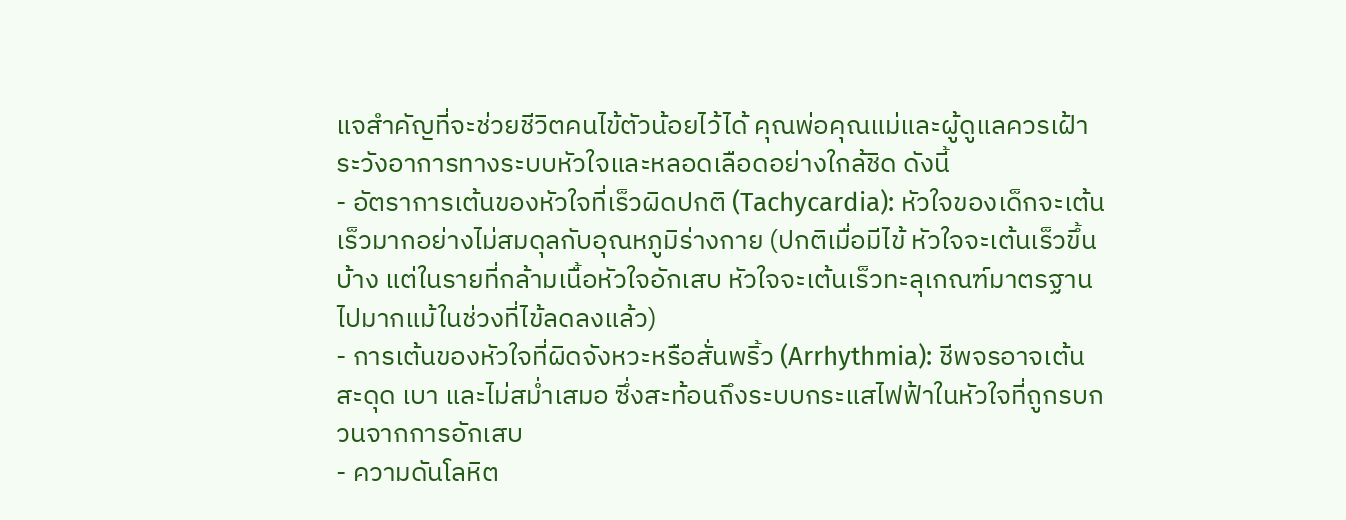แจสำคัญที่จะช่วยชีวิตคนไข้ตัวน้อยไว้ได้ คุณพ่อคุณแม่และผู้ดูแลควรเฝ้าระวังอาการทางระบบหัวใจและหลอดเลือดอย่างใกล้ชิด ดังนี้
- อัตราการเต้นของหัวใจที่เร็วผิดปกติ (Tachycardia): หัวใจของเด็กจะเต้นเร็วมากอย่างไม่สมดุลกับอุณหภูมิร่างกาย (ปกติเมื่อมีไข้ หัวใจจะเต้นเร็วขึ้นบ้าง แต่ในรายที่กล้ามเนื้อหัวใจอักเสบ หัวใจจะเต้นเร็วทะลุเกณฑ์มาตรฐานไปมากแม้ในช่วงที่ไข้ลดลงแล้ว)
- การเต้นของหัวใจที่ผิดจังหวะหรือสั่นพริ้ว (Arrhythmia): ชีพจรอาจเต้นสะดุด เบา และไม่สม่ำเสมอ ซึ่งสะท้อนถึงระบบกระแสไฟฟ้าในหัวใจที่ถูกรบกวนจากการอักเสบ
- ความดันโลหิต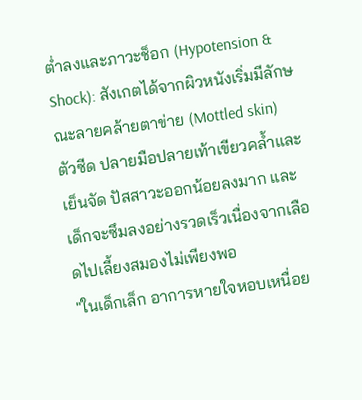ต่ำลงและภาวะช็อก (Hypotension & Shock): สังเกตได้จากผิวหนังเริ่มมีลักษณะลายคล้ายตาข่าย (Mottled skin) ตัวซีด ปลายมือปลายเท้าเขียวคล้ำและเย็นจัด ปัสสาวะออกน้อยลงมาก และเด็กจะซึมลงอย่างรวดเร็วเนื่องจากเลือดไปเลี้ยงสมองไม่เพียงพอ
"ในเด็กเล็ก อาการหายใจหอบเหนื่อย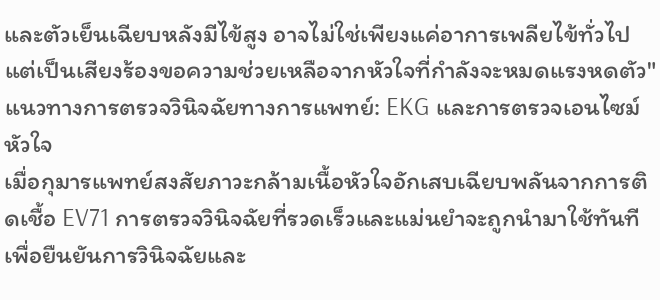และตัวเย็นเฉียบหลังมีไข้สูง อาจไม่ใช่เพียงแค่อาการเพลียไข้ทั่วไป แต่เป็นเสียงร้องขอความช่วยเหลือจากหัวใจที่กำลังจะหมดแรงหดตัว"
แนวทางการตรวจวินิจฉัยทางการแพทย์: EKG และการตรวจเอนไซม์หัวใจ
เมื่อกุมารแพทย์สงสัยภาวะกล้ามเนื้อหัวใจอักเสบเฉียบพลันจากการติดเชื้อ EV71 การตรวจวินิจฉัยที่รวดเร็วและแม่นยำจะถูกนำมาใช้ทันทีเพื่อยืนยันการวินิจฉัยและ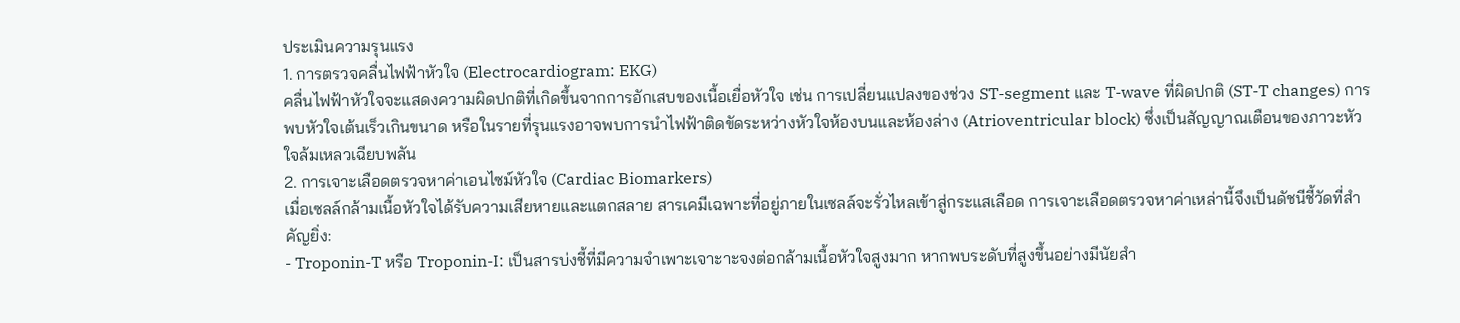ประเมินความรุนแรง
1. การตรวจคลื่นไฟฟ้าหัวใจ (Electrocardiogram: EKG)
คลื่นไฟฟ้าหัวใจจะแสดงความผิดปกติที่เกิดขึ้นจากการอักเสบของเนื้อเยื่อหัวใจ เช่น การเปลี่ยนแปลงของช่วง ST-segment และ T-wave ที่ผิดปกติ (ST-T changes) การพบหัวใจเต้นเร็วเกินขนาด หรือในรายที่รุนแรงอาจพบการนำไฟฟ้าติดขัดระหว่างหัวใจห้องบนและห้องล่าง (Atrioventricular block) ซึ่งเป็นสัญญาณเตือนของภาวะหัวใจล้มเหลวเฉียบพลัน
2. การเจาะเลือดตรวจหาค่าเอนไซม์หัวใจ (Cardiac Biomarkers)
เมื่อเซลล์กล้ามเนื้อหัวใจได้รับความเสียหายและแตกสลาย สารเคมีเฉพาะที่อยู่ภายในเซลล์จะรั่วไหลเข้าสู่กระแสเลือด การเจาะเลือดตรวจหาค่าเหล่านี้จึงเป็นดัชนีชี้วัดที่สำคัญยิ่ง:
- Troponin-T หรือ Troponin-I: เป็นสารบ่งชี้ที่มีความจำเพาะเจาะาะจงต่อกล้ามเนื้อหัวใจสูงมาก หากพบระดับที่สูงขึ้นอย่างมีนัยสำ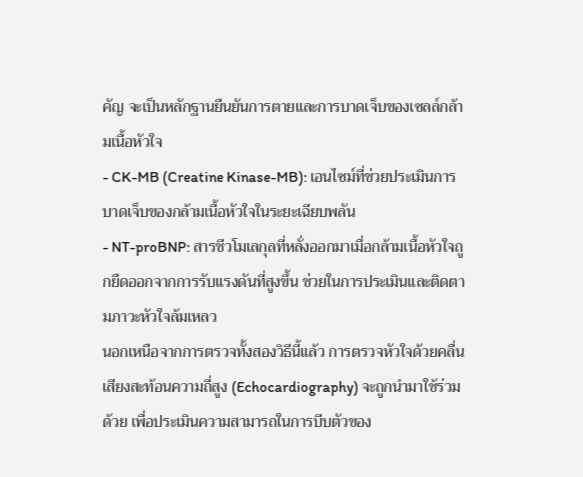คัญ จะเป็นหลักฐานยืนยันการตายและการบาดเจ็บของเซลล์กล้ามเนื้อหัวใจ
- CK-MB (Creatine Kinase-MB): เอนไซม์ที่ช่วยประเมินการบาดเจ็บของกล้ามเนื้อหัวใจในระยะเฉียบพลัน
- NT-proBNP: สารชีวโมเลกุลที่หลั่งออกมาเมื่อกล้ามเนื้อหัวใจถูกยืดออกจากการรับแรงดันที่สูงขึ้น ช่วยในการประเมินและติดตามภาวะหัวใจล้มเหลว
นอกเหนือจากการตรวจทั้งสองวิธีนี้แล้ว การตรวจหัวใจด้วยคลื่นเสียงสะท้อนความถี่สูง (Echocardiography) จะถูกนำมาใช้ร่วมด้วย เพื่อประเมินความสามารถในการบีบตัวของ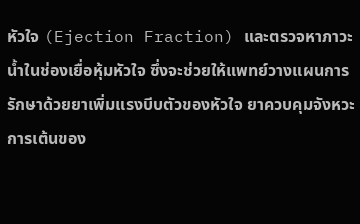หัวใจ (Ejection Fraction) และตรวจหาภาวะน้ำในช่องเยื่อหุ้มหัวใจ ซึ่งจะช่วยให้แพทย์วางแผนการรักษาด้วยยาเพิ่มแรงบีบตัวของหัวใจ ยาควบคุมจังหวะการเต้นของ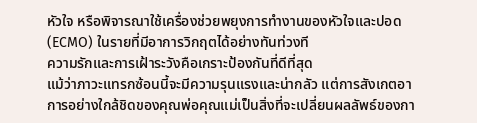หัวใจ หรือพิจารณาใช้เครื่องช่วยพยุงการทำงานของหัวใจและปอด (ECMO) ในรายที่มีอาการวิกฤตได้อย่างทันท่วงที
ความรักและการเฝ้าระวังคือเกราะป้องกันที่ดีที่สุด
แม้ว่าภาวะแทรกซ้อนนี้จะมีความรุนแรงและน่ากลัว แต่การสังเกตอาการอย่างใกล้ชิดของคุณพ่อคุณแม่เป็นสิ่งที่จะเปลี่ยนผลลัพธ์ของกา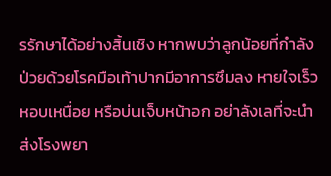รรักษาได้อย่างสิ้นเชิง หากพบว่าลูกน้อยที่กำลังป่วยด้วยโรคมือเท้าปากมีอาการซึมลง หายใจเร็ว หอบเหนื่อย หรือบ่นเจ็บหน้าอก อย่าลังเลที่จะนำส่งโรงพยา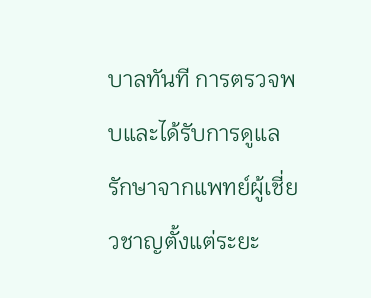บาลทันที การตรวจพบและได้รับการดูแลรักษาจากแพทย์ผู้เชี่ยวชาญตั้งแต่ระยะ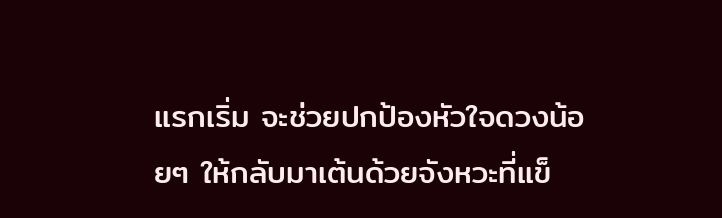แรกเริ่ม จะช่วยปกป้องหัวใจดวงน้อยๆ ให้กลับมาเต้นด้วยจังหวะที่แข็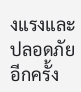งแรงและปลอดภัยอีกครั้ง